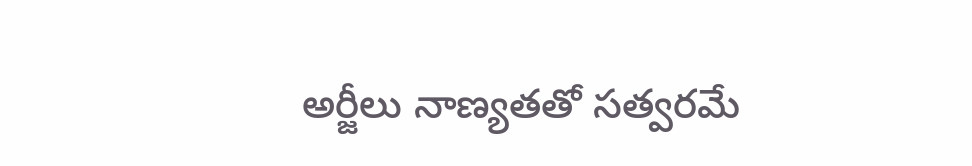అర్జీలు నాణ్యతతో సత్వరమే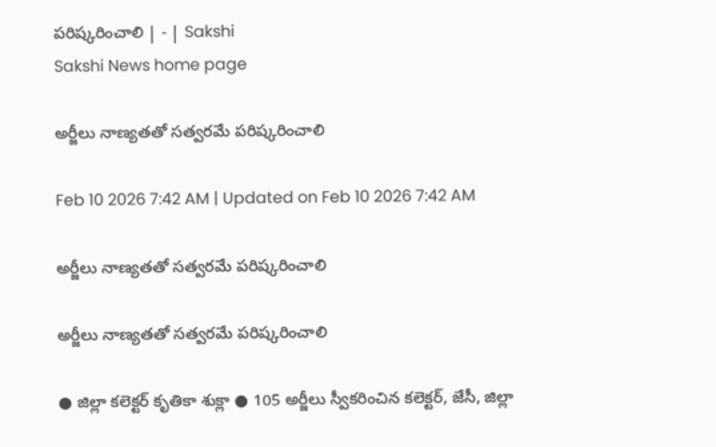పరిష్కరించాలి | - | Sakshi
Sakshi News home page

అర్జీలు నాణ్యతతో సత్వరమే పరిష్కరించాలి

Feb 10 2026 7:42 AM | Updated on Feb 10 2026 7:42 AM

అర్జీలు నాణ్యతతో సత్వరమే పరిష్కరించాలి

అర్జీలు నాణ్యతతో సత్వరమే పరిష్కరించాలి

● జిల్లా కలెక్టర్‌ కృతికా శుక్లా ● 105 అర్జీలు స్వీకరించిన కలెక్టర్‌, జేసీ, జిల్లా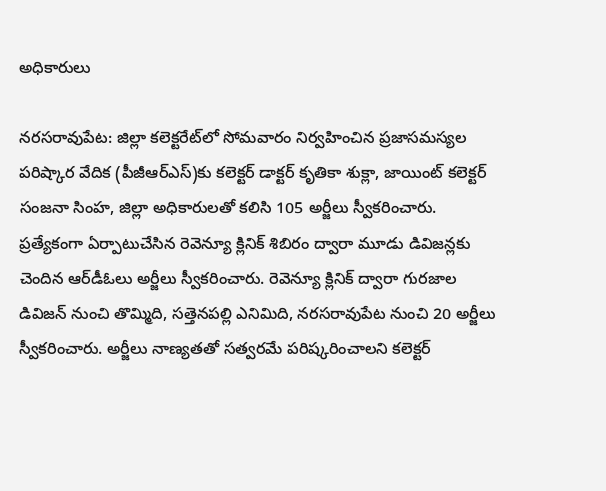అధికారులు

నరసరావుపేట: జిల్లా కలెక్టరేట్‌లో సోమవారం నిర్వహించిన ప్రజాసమస్యల పరిష్కార వేదిక (పీజీఆర్‌ఎస్‌)కు కలెక్టర్‌ డాక్టర్‌ కృతికా శుక్లా, జాయింట్‌ కలెక్టర్‌ సంజనా సింహ, జిల్లా అధికారులతో కలిసి 105 అర్జీలు స్వీకరించారు. ప్రత్యేకంగా ఏర్పాటుచేసిన రెవెన్యూ క్లినిక్‌ శిబిరం ద్వారా మూడు డివిజన్లకు చెందిన ఆర్‌డీఓలు అర్జీలు స్వీకరించారు. రెవెన్యూ క్లినిక్‌ ద్వారా గురజాల డివిజన్‌ నుంచి తొమ్మిది, సత్తెనపల్లి ఎనిమిది, నరసరావుపేట నుంచి 20 అర్జీలు స్వీకరించారు. అర్జీలు నాణ్యతతో సత్వరమే పరిష్కరించాలని కలెక్టర్‌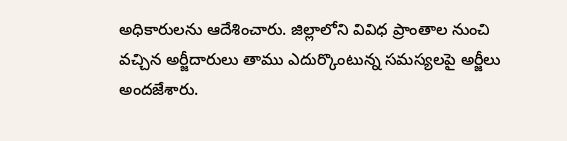అధికారులను ఆదేశించారు. జిల్లాలోని వివిధ ప్రాంతాల నుంచి వచ్చిన అర్జీదారులు తాము ఎదుర్కొంటున్న సమస్యలపై అర్జీలు అందజేశారు.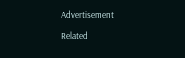Advertisement

Related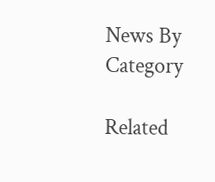News By Category

Related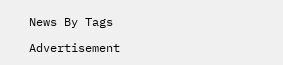News By Tags

Advertisement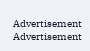Advertisement
Advertisement